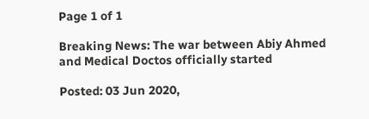Page 1 of 1

Breaking News: The war between Abiy Ahmed and Medical Doctos officially started

Posted: 03 Jun 2020,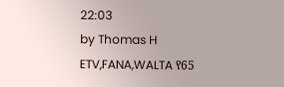22:03
by Thomas H
ETV,FANA,WALTA የ65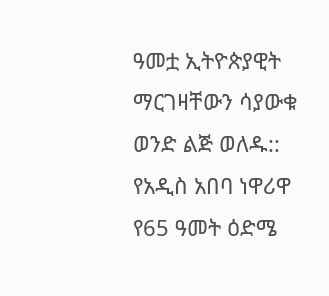ዓመቷ ኢትዮጵያዊት ማርገዛቸውን ሳያውቁ ወንድ ልጅ ወለዱ:: የአዲስ አበባ ነዋሪዋ የ65 ዓመት ዕድሜ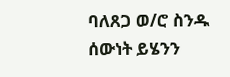ባለጸጋ ወ/ሮ ስንዱ ሰውነት ይሄንን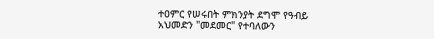ተዐምር የሠሩበት ምክንያት ደግሞ የዓብይ አህመድን "መደመር" የተባለውን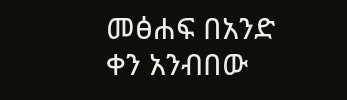መፅሐፍ በአንድ ቀን አንብበው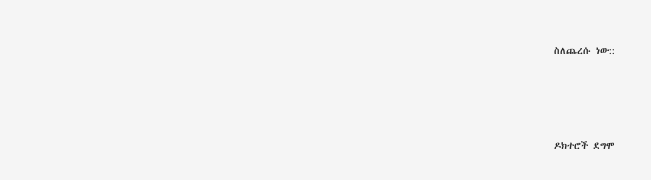ስለጨረሱ ነው::




ዶክተሮች ደግሞ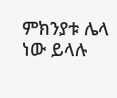ምክንያቱ ሌላ ነው ይላሉ